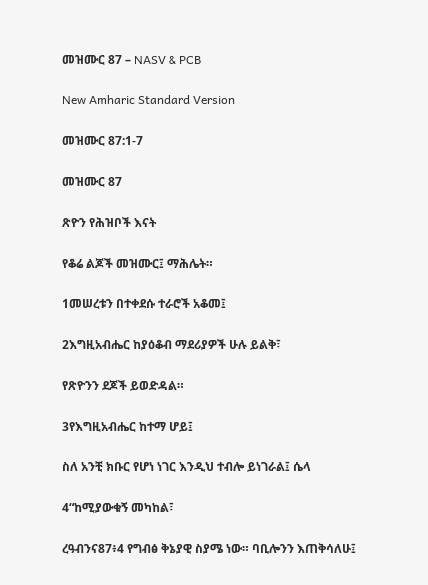መዝሙር 87 – NASV & PCB

New Amharic Standard Version

መዝሙር 87:1-7

መዝሙር 87

ጽዮን የሕዝቦች እናት

የቆሬ ልጆች መዝሙር፤ ማሕሌት።

1መሠረቱን በተቀደሱ ተራሮች አቆመ፤

2እግዚአብሔር ከያዕቆብ ማደሪያዎች ሁሉ ይልቅ፣

የጽዮንን ደጆች ይወድዳል።

3የእግዚአብሔር ከተማ ሆይ፤

ስለ አንቺ ክቡር የሆነ ነገር እንዲህ ተብሎ ይነገራል፤ ሴላ

4“ከሚያውቁኝ መካከል፣

ረዓብንና87፥4 የግብፅ ቅኔያዊ ስያሜ ነው። ባቢሎንን እጠቅሳለሁ፤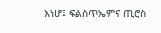እነሆ፤ ፍልስጥኤምና ጢሮስ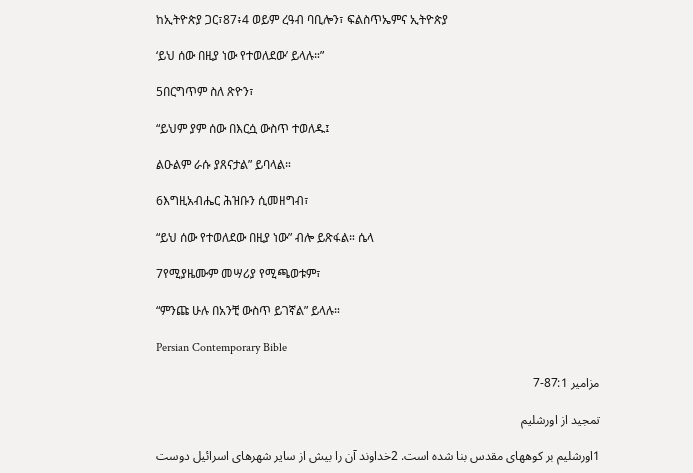ከኢትዮጵያ ጋር፣87፥4 ወይም ረዓብ ባቢሎን፣ ፍልስጥኤምና ኢትዮጵያ

‘ይህ ሰው በዚያ ነው የተወለደው’ ይላሉ።”

5በርግጥም ስለ ጽዮን፣

“ይህም ያም ሰው በእርሷ ውስጥ ተወለዱ፤

ልዑልም ራሱ ያጸናታል” ይባላል።

6እግዚአብሔር ሕዝቡን ሲመዘግብ፣

“ይህ ሰው የተወለደው በዚያ ነው” ብሎ ይጽፋል። ሴላ

7የሚያዜሙም መሣሪያ የሚጫወቱም፣

“ምንጩ ሁሉ በአንቺ ውስጥ ይገኛል” ይላሉ።

Persian Contemporary Bible

مزامير 87:1-7

تمجيد از اورشليم

1اورشليم بر کوههای مقدس بنا شده است. 2خداوند آن را بيش از ساير شهرهای اسرائيل دوست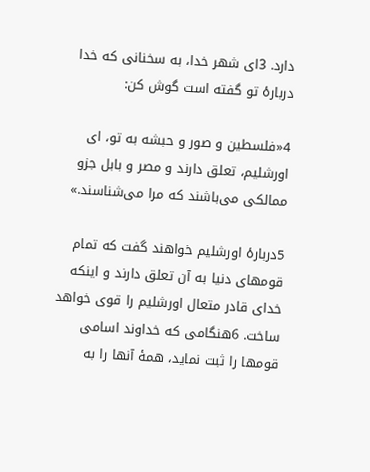دارد. 3ای شهر خدا، به سخنانی كه خدا دربارهٔ تو گفته است گوش كن:

4«فلسطين و صور و حبشه به تو، ای اورشليم، تعلق دارند و مصر و بابل جزو ممالكی می‌باشند كه مرا می‌شناسند.»

5دربارهٔ اورشليم خواهند گفت كه تمام قومهای دنيا به آن تعلق دارند و اينكه خدای قادر متعال اورشليم را قوی خواهد ساخت. 6هنگامی كه خداوند اسامی قومها را ثبت نمايد، همهٔ آنها را به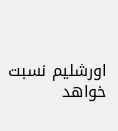اورشليم نسبت خواهد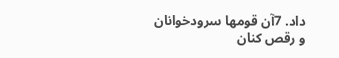داد. 7آن قومها سرودخوانان و رقص كنان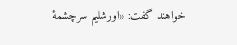خواهند گفت: «اورشليم سرچشمهٔ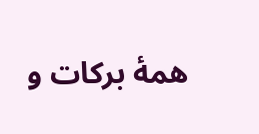همهٔ بركات و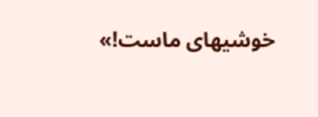خوشيهای ماست!»